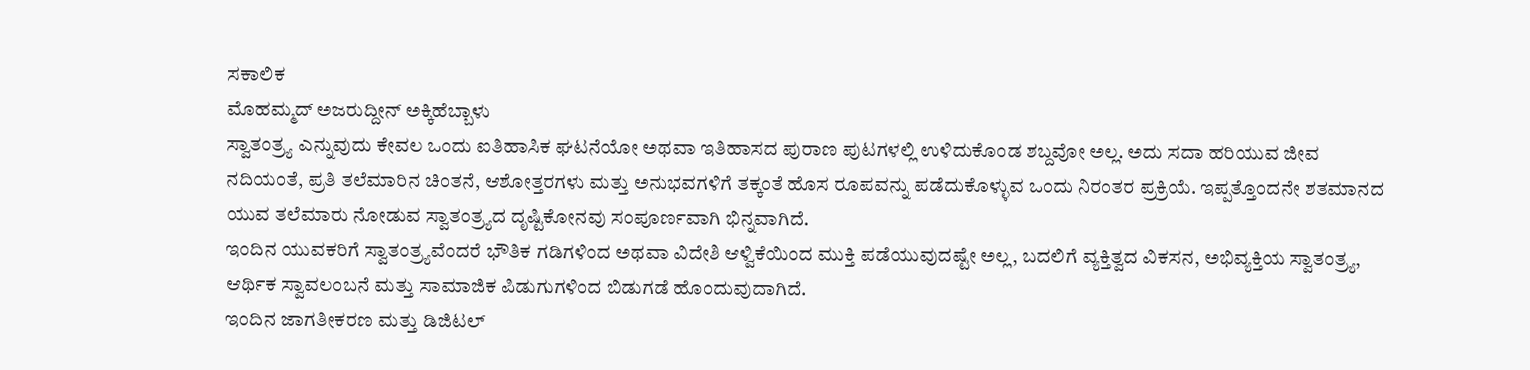ಸಕಾಲಿಕ
ಮೊಹಮ್ಮದ್ ಅಜರುದ್ದೀನ್ ಅಕ್ಕಿಹೆಬ್ಬಾಳು
ಸ್ವಾತಂತ್ರ್ಯ ಎನ್ನುವುದು ಕೇವಲ ಒಂದು ಐತಿಹಾಸಿಕ ಘಟನೆಯೋ ಅಥವಾ ಇತಿಹಾಸದ ಪುರಾಣ ಪುಟಗಳಲ್ಲಿ ಉಳಿದುಕೊಂಡ ಶಬ್ದವೋ ಅಲ್ಲ. ಅದು ಸದಾ ಹರಿಯುವ ಜೀವ ನದಿಯಂತೆ, ಪ್ರತಿ ತಲೆಮಾರಿನ ಚಿಂತನೆ, ಆಶೋತ್ತರಗಳು ಮತ್ತು ಅನುಭವಗಳಿಗೆ ತಕ್ಕಂತೆ ಹೊಸ ರೂಪವನ್ನು ಪಡೆದುಕೊಳ್ಳುವ ಒಂದು ನಿರಂತರ ಪ್ರಕ್ರಿಯೆ. ಇಪ್ಪತ್ತೊಂದನೇ ಶತಮಾನದ ಯುವ ತಲೆಮಾರು ನೋಡುವ ಸ್ವಾತಂತ್ರ್ಯದ ದೃಷ್ಟಿಕೋನವು ಸಂಪೂರ್ಣವಾಗಿ ಭಿನ್ನವಾಗಿದೆ.
ಇಂದಿನ ಯುವಕರಿಗೆ ಸ್ವಾತಂತ್ರ್ಯವೆಂದರೆ ಭೌತಿಕ ಗಡಿಗಳಿಂದ ಅಥವಾ ವಿದೇಶಿ ಆಳ್ವಿಕೆಯಿಂದ ಮುಕ್ತಿ ಪಡೆಯುವುದಷ್ಟೇ ಅಲ್ಲ, ಬದಲಿಗೆ ವ್ಯಕ್ತಿತ್ವದ ವಿಕಸನ, ಅಭಿವ್ಯಕ್ತಿಯ ಸ್ವಾತಂತ್ರ್ಯ, ಆರ್ಥಿಕ ಸ್ವಾವಲಂಬನೆ ಮತ್ತು ಸಾಮಾಜಿಕ ಪಿಡುಗುಗಳಿಂದ ಬಿಡುಗಡೆ ಹೊಂದುವುದಾಗಿದೆ.
ಇಂದಿನ ಜಾಗತೀಕರಣ ಮತ್ತು ಡಿಜಿಟಲ್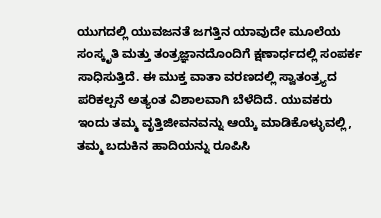ಯುಗದಲ್ಲಿ ಯುವಜನತೆ ಜಗತ್ತಿನ ಯಾವುದೇ ಮೂಲೆಯ ಸಂಸ್ಕೃತಿ ಮತ್ತು ತಂತ್ರಜ್ಞಾನದೊಂದಿಗೆ ಕ್ಷಣಾರ್ಧದಲ್ಲಿ ಸಂಪರ್ಕ ಸಾಧಿಸುತ್ತಿದೆ. ಈ ಮುಕ್ತ ವಾತಾ ವರಣದಲ್ಲಿ ಸ್ವಾತಂತ್ರ್ಯದ ಪರಿಕಲ್ಪನೆ ಅತ್ಯಂತ ವಿಶಾಲವಾಗಿ ಬೆಳೆದಿದೆ. ಯುವಕರು ಇಂದು ತಮ್ಮ ವೃತ್ತಿಜೀವನವನ್ನು ಆಯ್ಕೆ ಮಾಡಿಕೊಳ್ಳುವಲ್ಲಿ, ತಮ್ಮ ಬದುಕಿನ ಹಾದಿಯನ್ನು ರೂಪಿಸಿ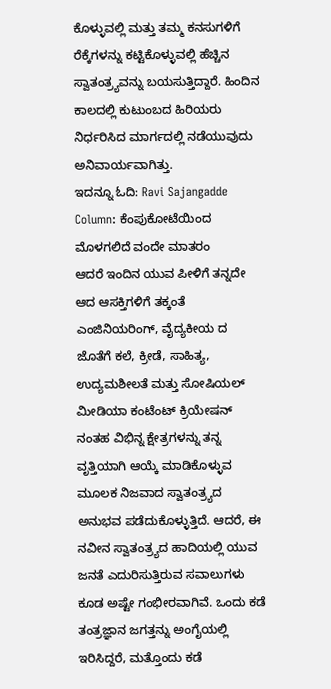ಕೊಳ್ಳುವಲ್ಲಿ ಮತ್ತು ತಮ್ಮ ಕನಸುಗಳಿಗೆ ರೆಕ್ಕೆಗಳನ್ನು ಕಟ್ಟಿಕೊಳ್ಳುವಲ್ಲಿ ಹೆಚ್ಚಿನ ಸ್ವಾತಂತ್ರ್ಯವನ್ನು ಬಯಸುತ್ತಿದ್ದಾರೆ. ಹಿಂದಿನ ಕಾಲದಲ್ಲಿ ಕುಟುಂಬದ ಹಿರಿಯರು ನಿರ್ಧರಿಸಿದ ಮಾರ್ಗದಲ್ಲಿ ನಡೆಯುವುದು ಅನಿವಾರ್ಯವಾಗಿತ್ತು.
ಇದನ್ನೂ ಓದಿ: Ravi Sajangadde Column: ಕೆಂಪುಕೋಟೆಯಿಂದ ಮೊಳಗಲಿದೆ ವಂದೇ ಮಾತರಂ
ಆದರೆ ಇಂದಿನ ಯುವ ಪೀಳಿಗೆ ತನ್ನದೇ ಆದ ಆಸಕ್ತಿಗಳಿಗೆ ತಕ್ಕಂತೆ ಎಂಜಿನಿಯರಿಂಗ್, ವೈದ್ಯಕೀಯ ದ ಜೊತೆಗೆ ಕಲೆ, ಕ್ರೀಡೆ, ಸಾಹಿತ್ಯ, ಉದ್ಯಮಶೀಲತೆ ಮತ್ತು ಸೋಷಿಯಲ್ ಮೀಡಿಯಾ ಕಂಟೆಂಟ್ ಕ್ರಿಯೇಷನ್ ನಂತಹ ವಿಭಿನ್ನ ಕ್ಷೇತ್ರಗಳನ್ನು ತನ್ನ ವೃತ್ತಿಯಾಗಿ ಆಯ್ಕೆ ಮಾಡಿಕೊಳ್ಳುವ ಮೂಲಕ ನಿಜವಾದ ಸ್ವಾತಂತ್ರ್ಯದ ಅನುಭವ ಪಡೆದುಕೊಳ್ಳುತ್ತಿದೆ. ಆದರೆ, ಈ ನವೀನ ಸ್ವಾತಂತ್ರ್ಯದ ಹಾದಿಯಲ್ಲಿ ಯುವ ಜನತೆ ಎದುರಿಸುತ್ತಿರುವ ಸವಾಲುಗಳು ಕೂಡ ಅಷ್ಟೇ ಗಂಭೀರವಾಗಿವೆ. ಒಂದು ಕಡೆ ತಂತ್ರಜ್ಞಾನ ಜಗತ್ತನ್ನು ಅಂಗೈಯಲ್ಲಿ ಇರಿಸಿದ್ದರೆ, ಮತ್ತೊಂದು ಕಡೆ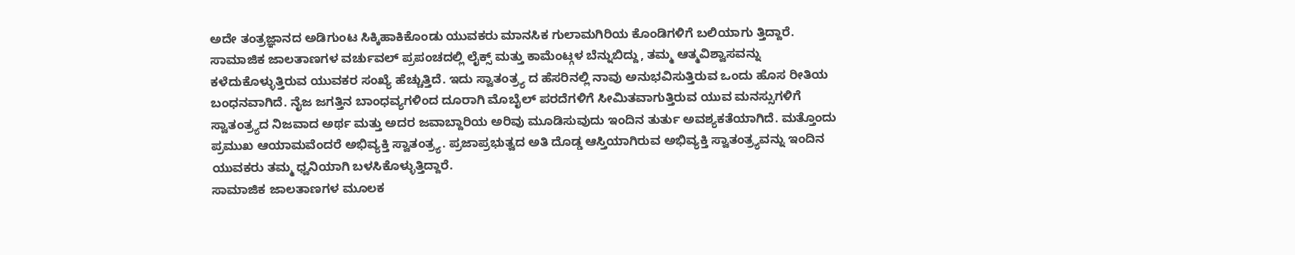ಅದೇ ತಂತ್ರಜ್ಞಾನದ ಅಡಿಗುಂಟ ಸಿಕ್ಕಿಹಾಕಿಕೊಂಡು ಯುವಕರು ಮಾನಸಿಕ ಗುಲಾಮಗಿರಿಯ ಕೊಂಡಿಗಳಿಗೆ ಬಲಿಯಾಗು ತ್ತಿದ್ದಾರೆ.
ಸಾಮಾಜಿಕ ಜಾಲತಾಣಗಳ ವರ್ಚುವಲ್ ಪ್ರಪಂಚದಲ್ಲಿ ಲೈಕ್ಸ್ ಮತ್ತು ಕಾಮೆಂಟ್ಗಳ ಬೆನ್ನುಬಿದ್ದು, ತಮ್ಮ ಆತ್ಮವಿಶ್ವಾಸವನ್ನು ಕಳೆದುಕೊಳ್ಳುತ್ತಿರುವ ಯುವಕರ ಸಂಖ್ಯೆ ಹೆಚ್ಚುತ್ತಿದೆ. ಇದು ಸ್ವಾತಂತ್ರ್ಯ ದ ಹೆಸರಿನಲ್ಲಿ ನಾವು ಅನುಭವಿಸುತ್ತಿರುವ ಒಂದು ಹೊಸ ರೀತಿಯ ಬಂಧನವಾಗಿದೆ. ನೈಜ ಜಗತ್ತಿನ ಬಾಂಧವ್ಯಗಳಿಂದ ದೂರಾಗಿ ಮೊಬೈಲ್ ಪರದೆಗಳಿಗೆ ಸೀಮಿತವಾಗುತ್ತಿರುವ ಯುವ ಮನಸ್ಸುಗಳಿಗೆ ಸ್ವಾತಂತ್ರ್ಯದ ನಿಜವಾದ ಅರ್ಥ ಮತ್ತು ಅದರ ಜವಾಬ್ದಾರಿಯ ಅರಿವು ಮೂಡಿಸುವುದು ಇಂದಿನ ತುರ್ತು ಅವಶ್ಯಕತೆಯಾಗಿದೆ. ಮತ್ತೊಂದು ಪ್ರಮುಖ ಆಯಾಮವೆಂದರೆ ಅಭಿವ್ಯಕ್ತಿ ಸ್ವಾತಂತ್ರ್ಯ. ಪ್ರಜಾಪ್ರಭುತ್ವದ ಅತಿ ದೊಡ್ಡ ಆಸ್ತಿಯಾಗಿರುವ ಅಭಿವ್ಯಕ್ತಿ ಸ್ವಾತಂತ್ರ್ಯವನ್ನು ಇಂದಿನ ಯುವಕರು ತಮ್ಮ ಧ್ವನಿಯಾಗಿ ಬಳಸಿಕೊಳ್ಳುತ್ತಿದ್ದಾರೆ.
ಸಾಮಾಜಿಕ ಜಾಲತಾಣಗಳ ಮೂಲಕ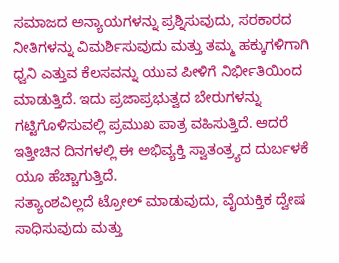ಸಮಾಜದ ಅನ್ಯಾಯಗಳನ್ನು ಪ್ರಶ್ನಿಸುವುದು, ಸರಕಾರದ ನೀತಿಗಳನ್ನು ವಿಮರ್ಶಿಸುವುದು ಮತ್ತು ತಮ್ಮ ಹಕ್ಕುಗಳಿಗಾಗಿ ಧ್ವನಿ ಎತ್ತುವ ಕೆಲಸವನ್ನು ಯುವ ಪೀಳಿಗೆ ನಿರ್ಭೀತಿಯಿಂದ ಮಾಡುತ್ತಿದೆ. ಇದು ಪ್ರಜಾಪ್ರಭುತ್ವದ ಬೇರುಗಳನ್ನು ಗಟ್ಟಿಗೊಳಿಸುವಲ್ಲಿ ಪ್ರಮುಖ ಪಾತ್ರ ವಹಿಸುತ್ತಿದೆ. ಆದರೆ ಇತ್ತೀಚಿನ ದಿನಗಳಲ್ಲಿ ಈ ಅಭಿವ್ಯಕ್ತಿ ಸ್ವಾತಂತ್ರ್ಯದ ದುರ್ಬಳಕೆ ಯೂ ಹೆಚ್ಚಾಗುತ್ತಿದೆ.
ಸತ್ಯಾಂಶವಿಲ್ಲದೆ ಟ್ರೋಲ್ ಮಾಡುವುದು, ವೈಯಕ್ತಿಕ ದ್ವೇಷ ಸಾಧಿಸುವುದು ಮತ್ತು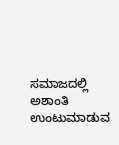ಸಮಾಜದಲ್ಲಿ ಅಶಾಂತಿ ಉಂಟುಮಾಡುವ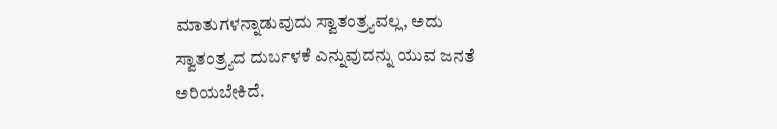ಮಾತುಗಳನ್ನಾಡುವುದು ಸ್ವಾತಂತ್ರ್ಯವಲ್ಲ, ಅದು ಸ್ವಾತಂತ್ರ್ಯದ ದುರ್ಬಳಕೆ ಎನ್ನುವುದನ್ನು ಯುವ ಜನತೆ ಅರಿಯಬೇಕಿದೆ.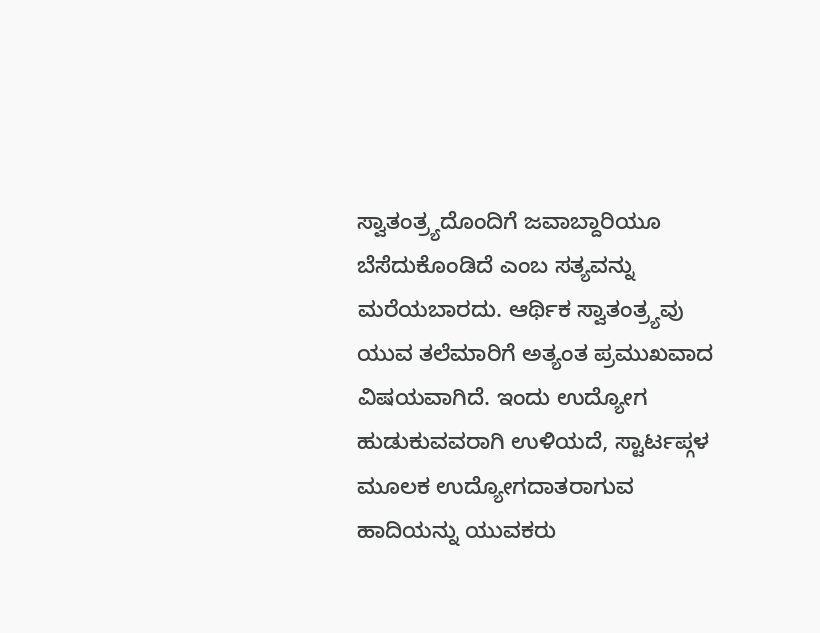ಸ್ವಾತಂತ್ರ್ಯದೊಂದಿಗೆ ಜವಾಬ್ದಾರಿಯೂ ಬೆಸೆದುಕೊಂಡಿದೆ ಎಂಬ ಸತ್ಯವನ್ನು ಮರೆಯಬಾರದು. ಆರ್ಥಿಕ ಸ್ವಾತಂತ್ರ್ಯವು ಯುವ ತಲೆಮಾರಿಗೆ ಅತ್ಯಂತ ಪ್ರಮುಖವಾದ ವಿಷಯವಾಗಿದೆ. ಇಂದು ಉದ್ಯೋಗ ಹುಡುಕುವವರಾಗಿ ಉಳಿಯದೆ, ಸ್ಟಾರ್ಟಪ್ಗಳ ಮೂಲಕ ಉದ್ಯೋಗದಾತರಾಗುವ ಹಾದಿಯನ್ನು ಯುವಕರು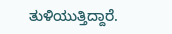ತುಳಿಯುತ್ತಿದ್ದಾರೆ.